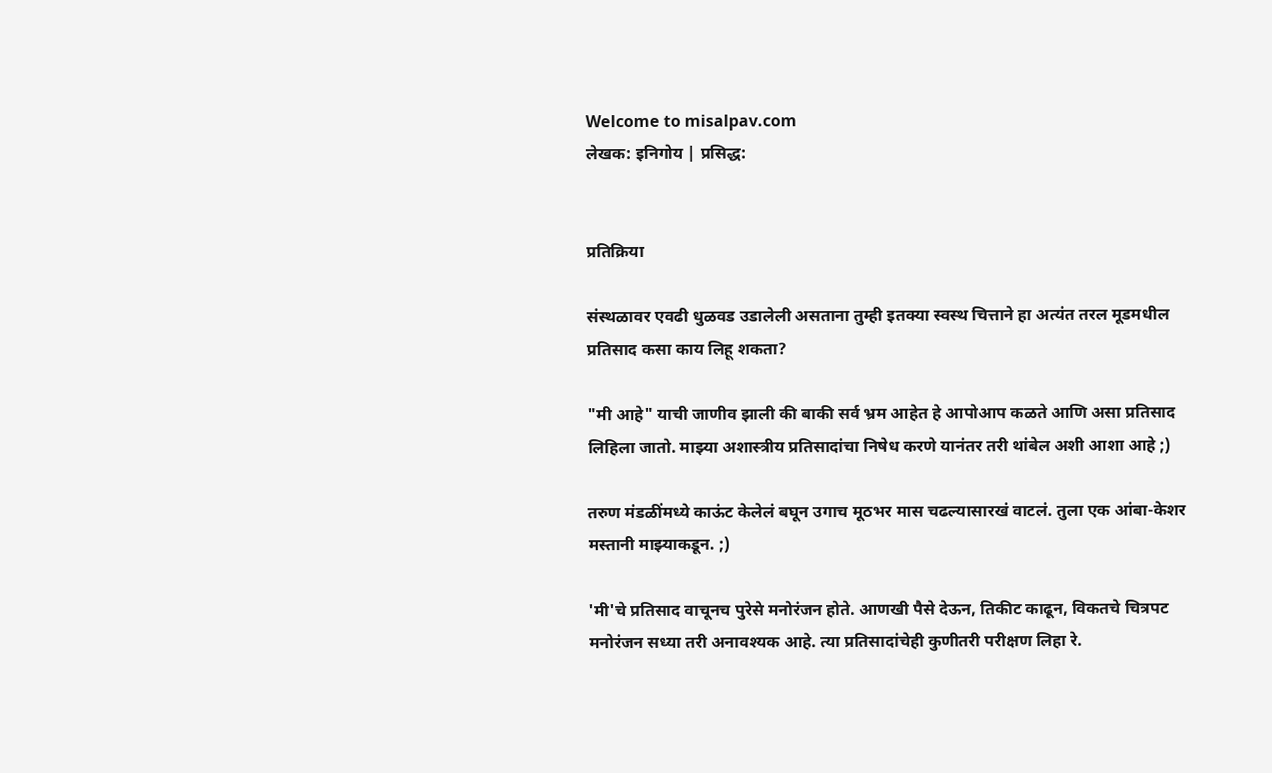Welcome to misalpav.com
लेखक: इनिगोय | प्रसिद्ध:


प्रतिक्रिया

संस्थळावर एवढी धुळवड उडालेली असताना तुम्ही इतक्या स्वस्थ चित्ताने हा अत्यंत तरल मूडमधील प्रतिसाद कसा काय लिहू शकता?

"मी आहे" याची जाणीव झाली की बाकी सर्व भ्रम आहेत हे आपोआप कळते आणि असा प्रतिसाद लिहिला जातो. माझ्या अशास्त्रीय प्रतिसादांचा निषेध करणे यानंतर तरी थांबेल अशी आशा आहे ;)

तरुण मंडळींमध्ये काऊंट केलेलं बघून उगाच मूठभर मास चढल्यासारखं वाटलं. तुला एक आंबा-केशर मस्तानी माझ्याकडून. ;)

'मी'चे प्रतिसाद वाचूनच पुरेसे मनोरंजन होते. आणखी पैसे देऊन, तिकीट काढून, विकतचे चित्रपट मनोरंजन सध्या तरी अनावश्यक आहे. त्या प्रतिसादांचेही कुणीतरी परीक्षण लिहा रे.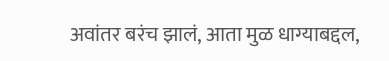अवांतर बरंच झालं, आता मुळ धाग्याबद्दल,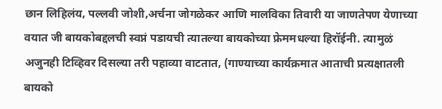छान लिहिलंय, पल्लवी जोशी,अर्चना जोगळेकर आणि मालविका तिवारी या जाणतेपण येणाच्या वयात जी बायकोबद्दलची स्वप्नं पडायची त्यातल्या बायकोच्या फ्रेममधल्या हिरॉईनी. त्यामुळं अजुनही टिव्हिवर दिसल्या तरी पहाव्या वाटतात, (गाण्याच्या कार्यक्रमात आताची प्रत्यक्षातली बायको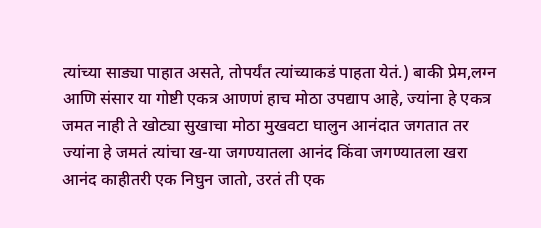त्यांच्या साड्या पाहात असते, तोपर्यंत त्यांच्याकडं पाहता येतं.) बाकी प्रेम,लग्न आणि संसार या गोष्टी एकत्र आणणं हाच मोठा उपद्याप आहे, ज्यांना हे एकत्र जमत नाही ते खोट्या सुखाचा मोठा मुखवटा घालुन आनंदात जगतात तर ज्यांना हे जमतं त्यांचा ख-या जगण्यातला आनंद किंवा जगण्यातला खरा आनंद काहीतरी एक निघुन जातो, उरतं ती एक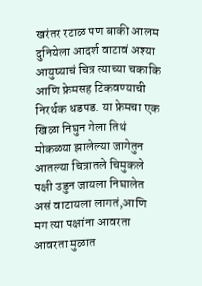खरंतर रटाळ पण बाकी आलम दुनियेला आदर्श वाटावं अश्या आयुष्याचं चित्र त्याच्या चकाकि आणि फ्रेमसह टिकवण्याची निरर्थक धडपड. या फ्रेमचा एक खिळा निघुन गेला तिथं मोकळ्या झालेल्या जागेतुन आतल्या चित्रातले चिमुकले पक्षी उडुन जायला निघालेत असं वाटायला लागतं,आणि मग त्या पक्षांना आवरता आवरता मुळात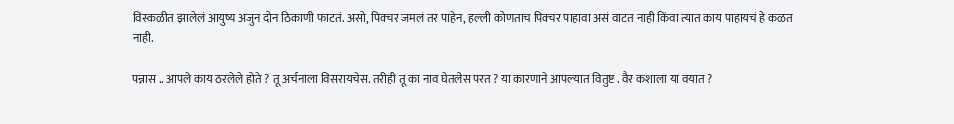विस्कळीत झालेलं आयुष्य अजुन दोन ठिकाणी फाटतं. असो, पिक्चर जमलं तर पाहेन, हल्ली कोणताच पिक्चर पाहावा असं वाटत नाही किंवा त्यात काय पाहायचं हे कळत नाही.

पन्नास .. आपले काय ठरलेले होते ? तू अर्चनाला विसरायचेस. तरीही तू का नाव घेतलेस परत ? या कारणाने आपल्यात वितुष्ट . वैर कशाला या वयात ?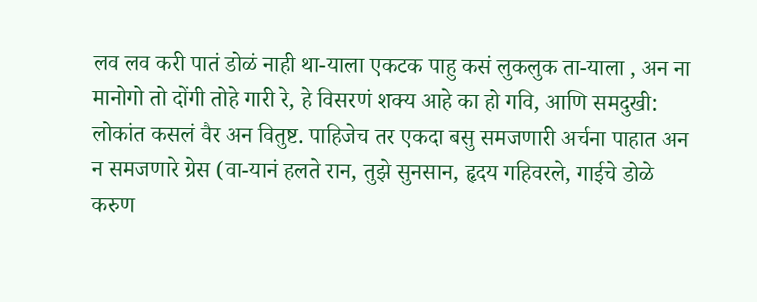लव लव करी पातं डोळं नाही था-याला एकटक पाहु कसं लुकलुक ता-याला , अन ना मानोगो तो दोंगी तोहे गारी रे, हे विसरणं शक्य आहे का हो गवि, आणि समदुखी: लोकांत कसलं वैर अन वितुष्ट. पाहिजेच तर एकदा बसु समजणारी अर्चना पाहात अन न समजणारे ग्रेस (वा-यानं हलते रान, तुझे सुनसान, हृदय गहिवरले, गाईचे डोळे करुण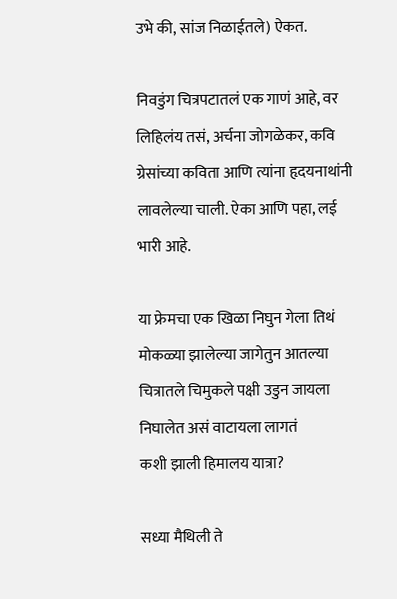उभे की, सांज निळाईतले) ऐकत.

निवडुंग चित्रपटातलं एक गाणं आहे, वर लिहिलंय तसं, अर्चना जोगळेकर, कवि ग्रेसांच्या कविता आणि त्यांना हृदयनाथांनी लावलेल्या चाली. ऐका आणि पहा, लई भारी आहे.

या फ्रेमचा एक खिळा निघुन गेला तिथं मोकळ्या झालेल्या जागेतुन आतल्या चित्रातले चिमुकले पक्षी उडुन जायला निघालेत असं वाटायला लागतं
कशी झाली हिमालय यात्रा?

सध्या मैथिली ते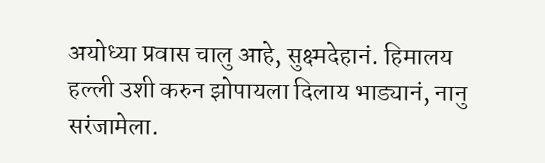अयोध्या प्रवास चालु आहे, सुक्ष्मदेहानं. हिमालय हल्ली उशी करुन झोपायला दिलाय भाड्यानं, नानु सरंजामेला.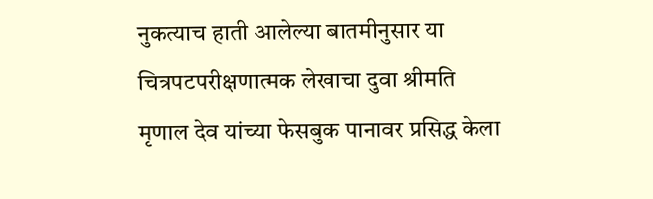नुकत्याच हाती आलेल्या बातमीनुसार या चित्रपटपरीक्षणात्मक लेखाचा दुवा श्रीमति मृणाल देव यांच्या फेसबुक पानावर प्रसिद्ध केला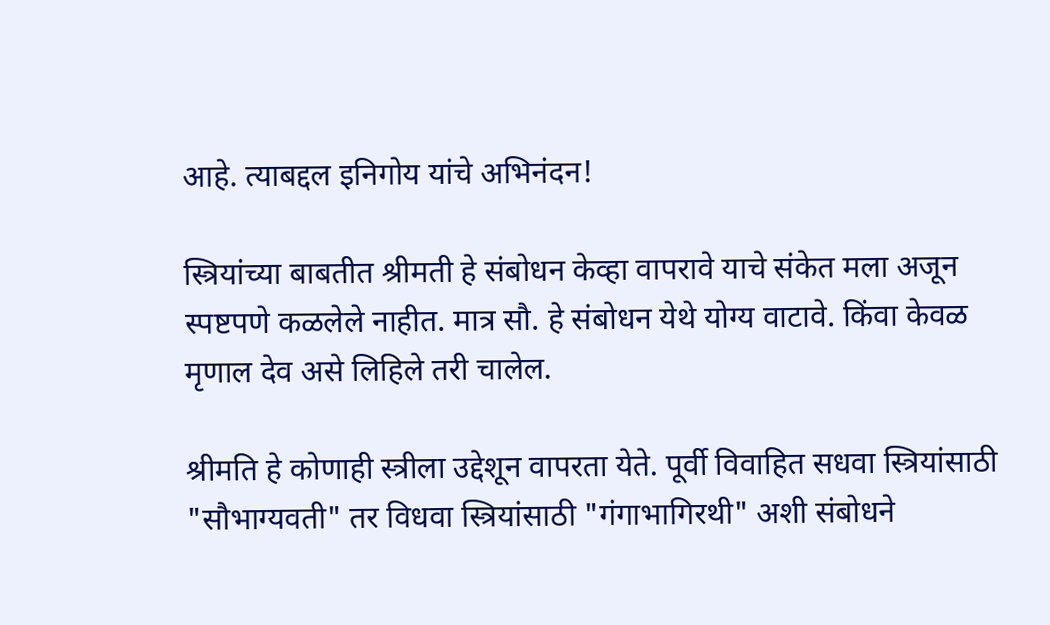आहे. त्याबद्दल इनिगोय यांचे अभिनंदन!

स्त्रियांच्या बाबतीत श्रीमती हे संबोधन केव्हा वापरावे याचे संकेत मला अजून स्पष्टपणे कळलेले नाहीत. मात्र सौ. हे संबोधन येथे योग्य वाटावे. किंवा केवळ मृणाल देव असे लिहिले तरी चालेल.

श्रीमति हे कोणाही स्त्रीला उद्देशून वापरता येते. पूर्वी विवाहित सधवा स्त्रियांसाठी "सौभाग्यवती" तर विधवा स्त्रियांसाठी "गंगाभागिरथी" अशी संबोधने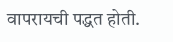वापरायची पद्धत होती.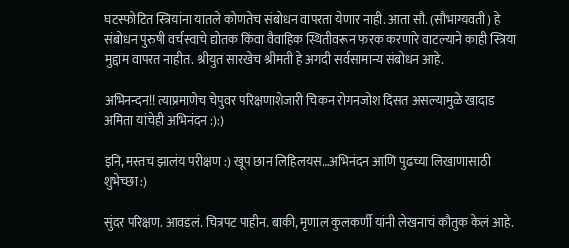घटस्फोटित स्त्रियांना यातले कोणतेच संबोधन वापरता येणार नाही. आता सौ. (सौभाग्यवती) हे संबोधन पुरुषी वर्चस्वाचे द्योतक किंवा वैवाहिक स्थितीवरून फरक करणारे वाटल्याने काही स्त्रिया मुद्दाम वापरत नाहीत. श्रीयुत सारखेच श्रीमती हे अगदी सर्वसामान्य संबोधन आहे.

अभिनन्दन!! त्याप्रमाणेच चेपुवर परिक्षणाशेजारी चिकन रोगनजोश दिसत असल्यामुळे खादाड अमिता यांचेही अभिनंदन :):)

इनि, मस्तच झालंय परीक्षण :) खूप छान लिहिलयस…अभिनंदन आणि पुढच्या लिखाणासाठी शुभेच्छा :)

सुंदर परिक्षण. आवडलं. चित्रपट पाहीन. बाकी, मृणाल कुलकर्णी यांनी लेखनाचं कौतुक केलं आहे.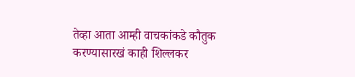तेव्हा आता आम्ही वाचकांकडे कौतुक करण्यासारखं काही शिल्लकर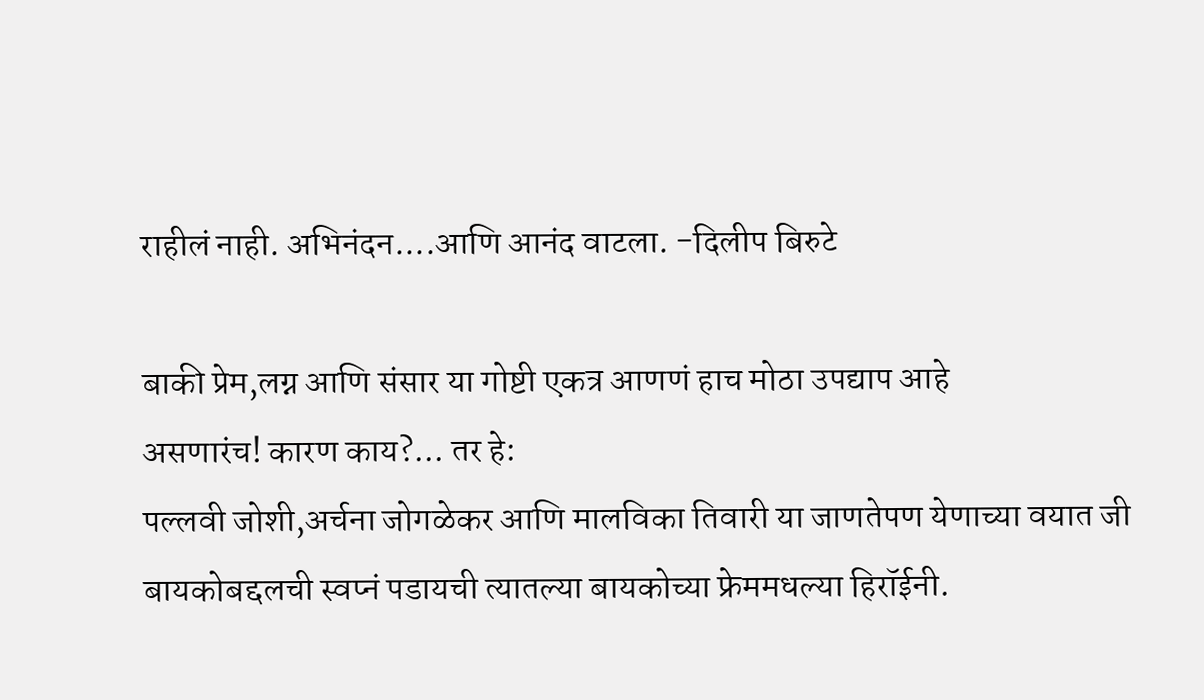राहीलं नाही. अभिनंदन....आणि आनंद वाटला. -दिलीप बिरुटे

बाकी प्रेम,लग्न आणि संसार या गोष्टी एकत्र आणणं हाच मोठा उपद्याप आहे
असणारंच! कारण काय?... तर हे:
पल्लवी जोशी,अर्चना जोगळेकर आणि मालविका तिवारी या जाणतेपण येणाच्या वयात जी बायकोबद्दलची स्वप्नं पडायची त्यातल्या बायकोच्या फ्रेममधल्या हिरॉईनी.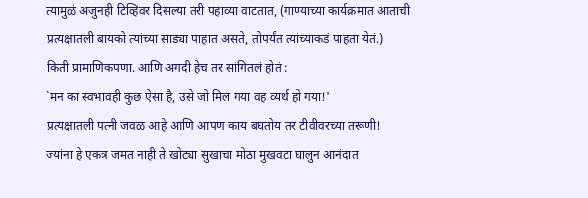त्यामुळं अजुनही टिव्हिवर दिसल्या तरी पहाव्या वाटतात, (गाण्याच्या कार्यक्रमात आताची प्रत्यक्षातली बायको त्यांच्या साड्या पाहात असते, तोपर्यंत त्यांच्याकडं पाहता येतं.)
किती प्रामाणिकपणा. आणि अगदी हेच तर सांगितलं होतं :
`मन का स्वभावही कुछ ऐसा है, उसे जो मिल गया वह व्यर्थ हो गया!'
प्रत्यक्षातली पत्नी जवळ आहे आणि आपण काय बघतोय तर टीवीवरच्या तरूणी!
ज्यांना हे एकत्र जमत नाही ते खोट्या सुखाचा मोठा मुखवटा घालुन आनंदात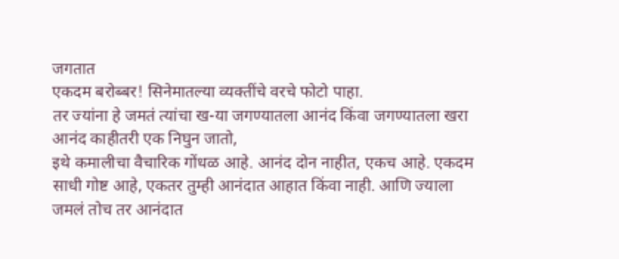जगतात
एकदम बरोब्बर! सिनेमातल्या व्यक्तींचे वरचे फोटो पाहा.
तर ज्यांना हे जमतं त्यांचा ख-या जगण्यातला आनंद किंवा जगण्यातला खरा आनंद काहीतरी एक निघुन जातो,
इथे कमालीचा वैचारिक गोंधळ आहे. आनंद दोन नाहीत, एकच आहे. एकदम साधी गोष्ट आहे, एकतर तुम्ही आनंदात आहात किंवा नाही. आणि ज्याला जमलं तोच तर आनंदात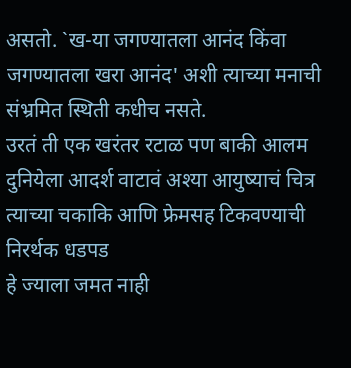असतो. `ख-या जगण्यातला आनंद किंवा जगण्यातला खरा आनंद' अशी त्याच्या मनाची संभ्रमित स्थिती कधीच नसते.
उरतं ती एक खरंतर रटाळ पण बाकी आलम दुनियेला आदर्श वाटावं अश्या आयुष्याचं चित्र त्याच्या चकाकि आणि फ्रेमसह टिकवण्याची निरर्थक धडपड
हे ज्याला जमत नाही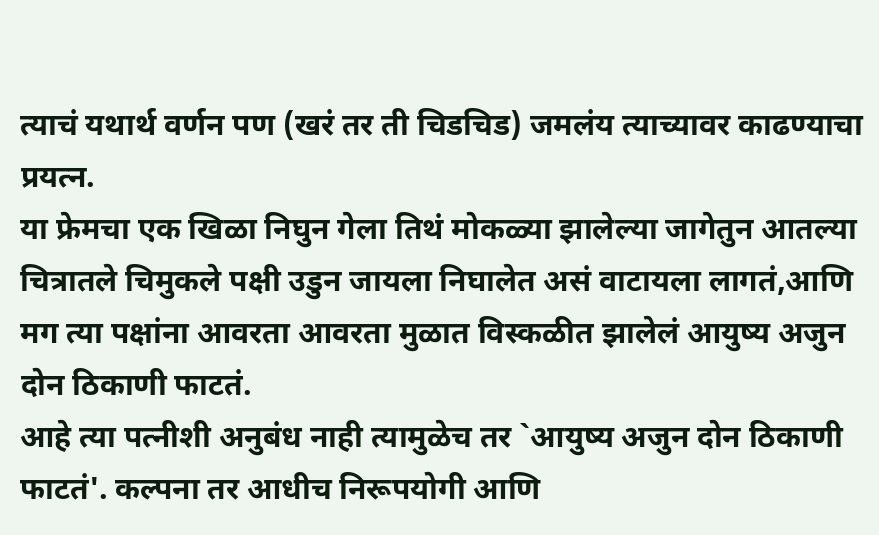त्याचं यथार्थ वर्णन पण (खरं तर ती चिडचिड) जमलंय त्याच्यावर काढण्याचा प्रयत्न.
या फ्रेमचा एक खिळा निघुन गेला तिथं मोकळ्या झालेल्या जागेतुन आतल्या चित्रातले चिमुकले पक्षी उडुन जायला निघालेत असं वाटायला लागतं,आणि मग त्या पक्षांना आवरता आवरता मुळात विस्कळीत झालेलं आयुष्य अजुन दोन ठिकाणी फाटतं.
आहे त्या पत्नीशी अनुबंध नाही त्यामुळेच तर `आयुष्य अजुन दोन ठिकाणी फाटतं'. कल्पना तर आधीच निरूपयोगी आणि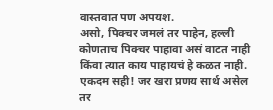वास्तवात पण अपयश.
असो, पिक्चर जमलं तर पाहेन, हल्ली कोणताच पिक्चर पाहावा असं वाटत नाही किंवा त्यात काय पाहायचं हे कळत नाही.
एकदम सही! जर खरा प्रणय सार्थ असेल तर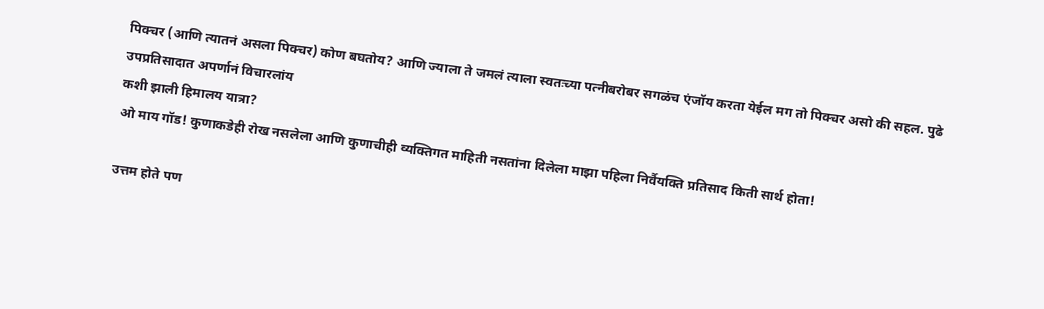पिक्चर (आणि त्यातनं असला पिक्चर) कोण बघतोय? आणि ज्याला ते जमलं त्याला स्वतःच्या पत्नीबरोबर सगळंच एंजॉय करता येईल मग तो पिक्चर असो की सहल. पुढे उपप्रतिसादात अपर्णानं विचारलांय
कशी झाली हिमालय यात्रा?
ओ माय गॉड! कुणाकडेही रोख नसलेला आणि कुणाचीही व्यक्तिगत माहिती नसतांना दिलेला माझा पहिला निर्वैयक्ति प्रतिसाद किती सार्थ होता!

उत्तम होते पण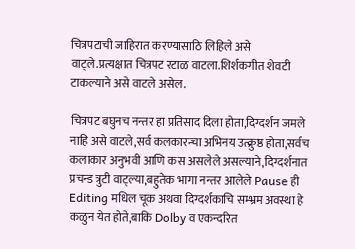चित्रपटाची जाहिरात करण्यासाठि लिहिले असे वाट्ले.प्रत्यक्षात चित्रपट रटाळ वाटला.शिर्शकगीत शेवटी टाकल्याने असे वाटले असेल.

चित्रपट बघुनच नन्तर हा प्रतिसाद दिला होता,दिग्दर्शन जमले नाहि असे वाटले,सर्व कलकारन्चा अभिनय उत्क्रुष्ठ होता,सर्वच कलाकार अनुभवी आणि कस असलेले असल्याने,दिग्दर्शनात प्रचन्ड त्रुटी वाट्ल्या,बहुतेक भागा नन्तर आलेले Pause ही Editing मधिल चूक अथवा दिग्दर्शकाचि सम्भ्रम अवस्था हे कळुन येत होते,बाकि Dolby व एकन्दरित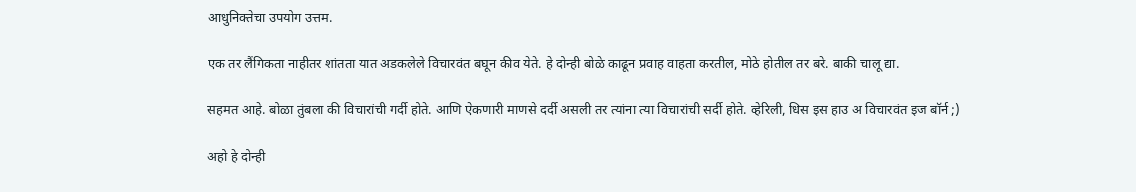आधुनिक्तेचा उपयोग उत्तम.

एक तर लैंगिकता नाहीतर शांतता यात अडकलेले विचारवंत बघून कीव येते. हे दोन्ही बोळे काढून प्रवाह वाहता करतील, मोठे होतील तर बरे. बाकी चालू द्या.

सहमत आहे. बोळा तुंबला की विचारांची गर्दी होते. आणि ऐकणारी माणसे दर्दी असली तर त्यांना त्या विचारांची सर्दी होते. व्हेरिली, धिस इस हाउ अ विचारवंत इज बॉर्न ;)

अहो हे दोन्ही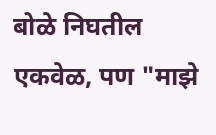बोळे निघतील एकवेळ, पण "माझे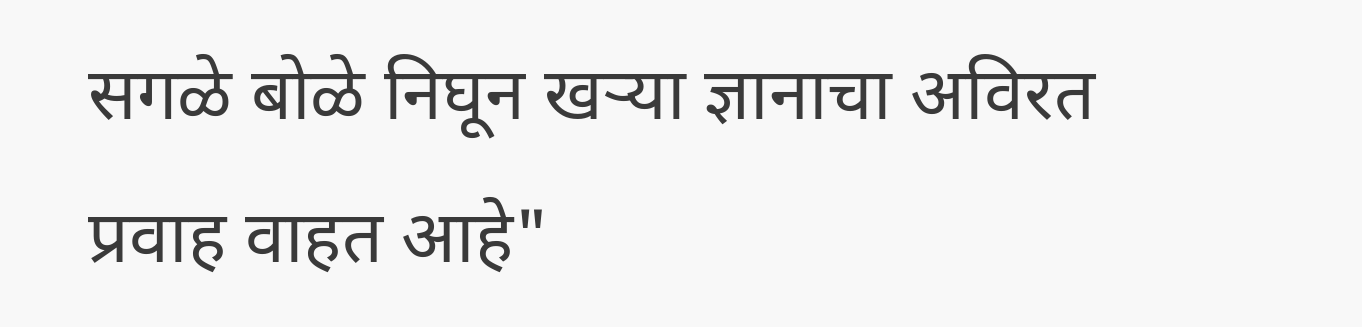सगळे बोळे निघून खर्‍या ज्ञानाचा अविरत प्रवाह वाहत आहे"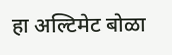हा अल्टिमेट बोळा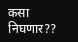कसा निघणार??